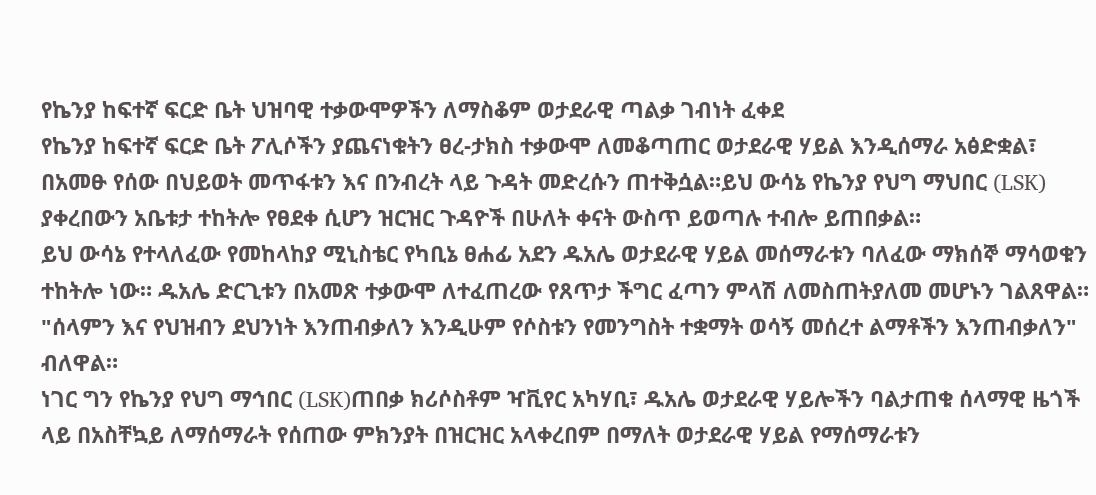የኬንያ ከፍተኛ ፍርድ ቤት ህዝባዊ ተቃውሞዎችን ለማስቆም ወታደራዊ ጣልቃ ገብነት ፈቀደ
የኬንያ ከፍተኛ ፍርድ ቤት ፖሊሶችን ያጨናነቁትን ፀረ-ታክስ ተቃውሞ ለመቆጣጠር ወታደራዊ ሃይል እንዲሰማራ አፅድቋል፣ በአመፁ የሰው በህይወት መጥፋቱን እና በንብረት ላይ ጉዳት መድረሱን ጠተቅሷል።ይህ ውሳኔ የኬንያ የህግ ማህበር (LSK) ያቀረበውን አቤቱታ ተከትሎ የፀደቀ ሲሆን ዝርዝር ጉዳዮች በሁለት ቀናት ውስጥ ይወጣሉ ተብሎ ይጠበቃል።
ይህ ውሳኔ የተላለፈው የመከላከያ ሚኒስቴር የካቢኔ ፀሐፊ አደን ዱአሌ ወታደራዊ ሃይል መሰማራቱን ባለፈው ማክሰኞ ማሳወቁን ተከትሎ ነው። ዱአሌ ድርጊቱን በአመጽ ተቃውሞ ለተፈጠረው የጸጥታ ችግር ፈጣን ምላሽ ለመስጠትያለመ መሆኑን ገልጸዋል።
"ሰላምን እና የህዝብን ደህንነት እንጠብቃለን እንዲሁም የሶስቱን የመንግስት ተቋማት ወሳኝ መሰረተ ልማቶችን እንጠብቃለን" ብለዋል።
ነገር ግን የኬንያ የህግ ማኅበር (LSK)ጠበቃ ክሪሶስቶም ዣቪየር አካሃቢ፣ ዱአሌ ወታደራዊ ሃይሎችን ባልታጠቁ ሰላማዊ ዜጎች ላይ በአስቸኳይ ለማሰማራት የሰጠው ምክንያት በዝርዝር አላቀረበም በማለት ወታደራዊ ሃይል የማሰማራቱን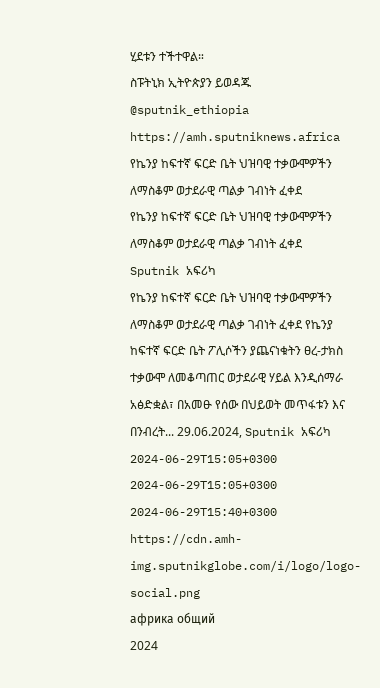ሂደቱን ተችተዋል።
ስፑትኒክ ኢትዮጵያን ይወዳጁ @sputnik_ethiopia
https://amh.sputniknews.africa
የኬንያ ከፍተኛ ፍርድ ቤት ህዝባዊ ተቃውሞዎችን ለማስቆም ወታደራዊ ጣልቃ ገብነት ፈቀደ
የኬንያ ከፍተኛ ፍርድ ቤት ህዝባዊ ተቃውሞዎችን ለማስቆም ወታደራዊ ጣልቃ ገብነት ፈቀደ
Sputnik አፍሪካ
የኬንያ ከፍተኛ ፍርድ ቤት ህዝባዊ ተቃውሞዎችን ለማስቆም ወታደራዊ ጣልቃ ገብነት ፈቀደ የኬንያ ከፍተኛ ፍርድ ቤት ፖሊሶችን ያጨናነቁትን ፀረ-ታክስ ተቃውሞ ለመቆጣጠር ወታደራዊ ሃይል እንዲሰማራ አፅድቋል፣ በአመፁ የሰው በህይወት መጥፋቱን እና በንብረት... 29.06.2024, Sputnik አፍሪካ
2024-06-29T15:05+0300
2024-06-29T15:05+0300
2024-06-29T15:40+0300
https://cdn.amh-img.sputnikglobe.com/i/logo/logo-social.png
африка общий
2024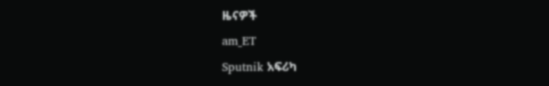ዜናዎች
am_ET
Sputnik አፍሪካ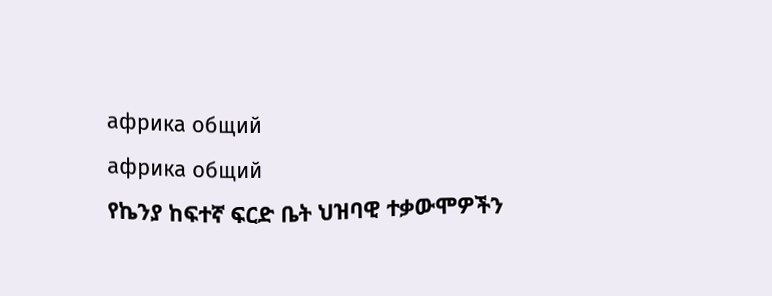африка общий
африка общий
የኬንያ ከፍተኛ ፍርድ ቤት ህዝባዊ ተቃውሞዎችን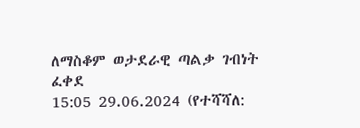ለማስቆም ወታደራዊ ጣልቃ ገብነት ፈቀደ
15:05 29.06.2024 (የተሻሻለ: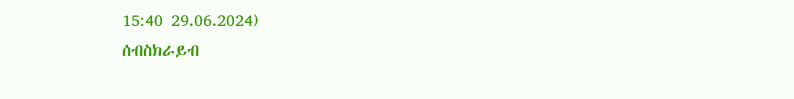15:40 29.06.2024)
ሰብስክራይብ